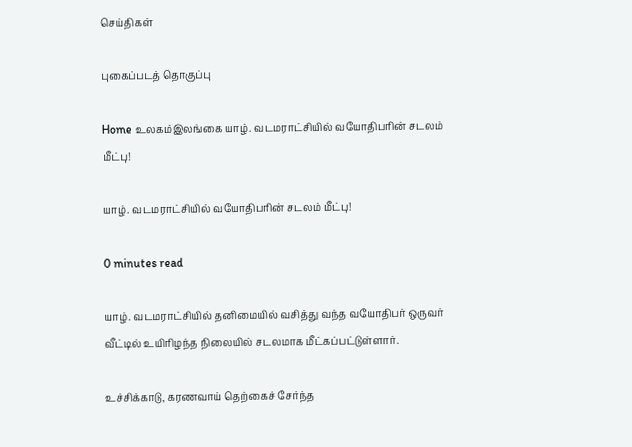செய்திகள்

புகைப்படத் தொகுப்பு

Home உலகம்இலங்கை யாழ். வடமராட்சியில் வயோதிபரின் சடலம் மீட்பு!

யாழ். வடமராட்சியில் வயோதிபரின் சடலம் மீட்பு!

0 minutes read

யாழ். வடமராட்சியில் தனிமையில் வசித்து வந்த வயோதிபர் ஒருவர் வீட்டில் உயிரிழந்த நிலையில் சடலமாக மீட்கப்பட்டுள்ளார்.

உச்சிக்காடு, கரணவாய் தெற்கைச் சேர்ந்த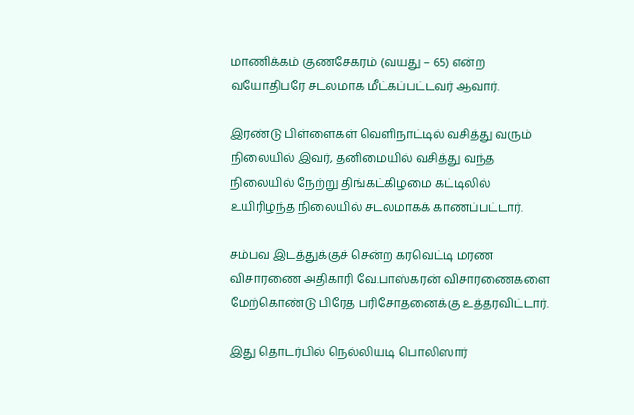மாணிக்கம் குணசேகரம் (வயது – 65) என்ற வயோதிபரே சடலமாக மீட்கப்பட்டவர் ஆவார்.

இரண்டு பிள்ளைகள் வெளிநாட்டில் வசித்து வரும் நிலையில் இவர், தனிமையில் வசித்து வந்த நிலையில் நேற்று திங்கட்கிழமை கட்டிலில் உயிரிழந்த நிலையில் சடலமாகக் காணப்பட்டார்.

சம்பவ இடத்துக்குச் சென்ற கரவெட்டி மரண விசாரணை அதிகாரி வே.பாஸ்கரன் விசாரணைகளை மேற்கொண்டு பிரேத பரிசோதனைக்கு உத்தரவிட்டார்.

இது தொடர்பில் நெல்லியடி பொலிஸார்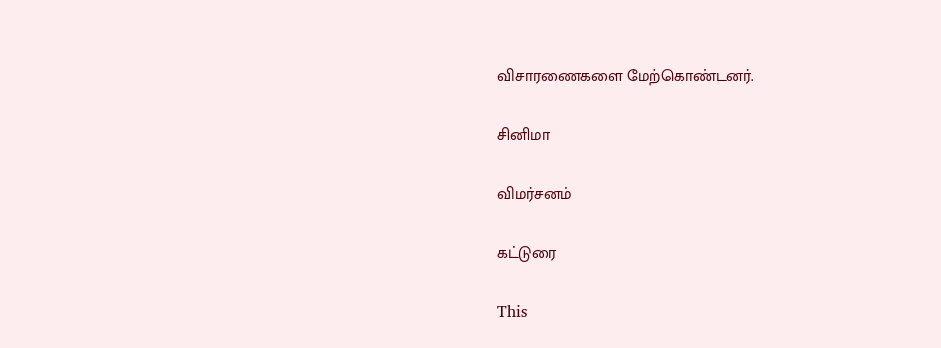விசாரணைகளை மேற்கொண்டனர்.

சினிமா

விமர்சனம்

கட்டுரை

This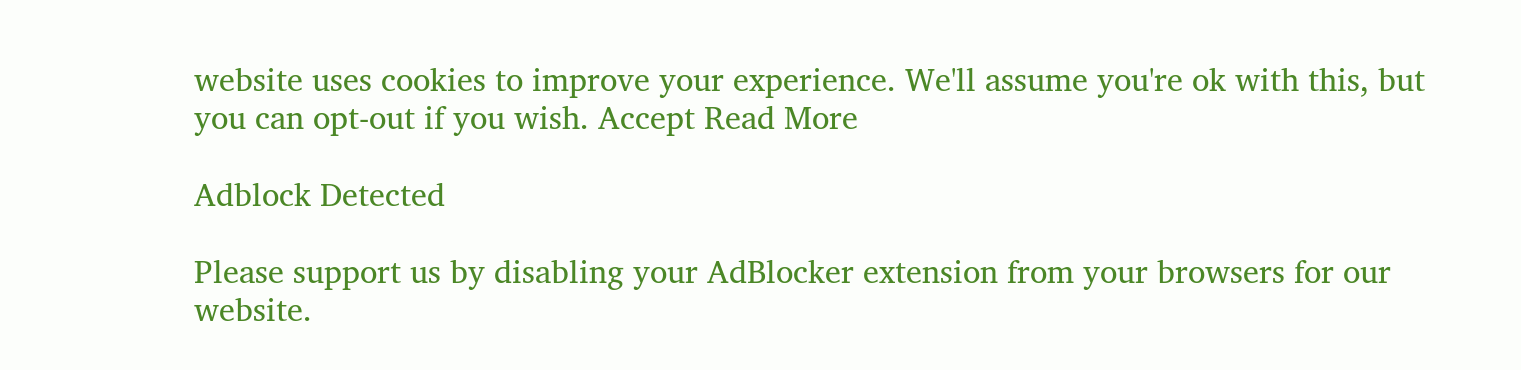website uses cookies to improve your experience. We'll assume you're ok with this, but you can opt-out if you wish. Accept Read More

Adblock Detected

Please support us by disabling your AdBlocker extension from your browsers for our website.